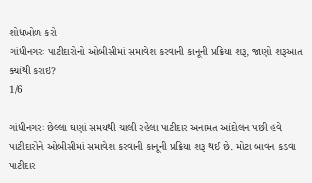શોધખોળ કરો
ગાંધીનગરઃ પાટીદારોનો ઓબીસીમાં સમાવેશ કરવાની કાનૂની પ્રક્રિયા શરૂ, જાણો શરૂઆત ક્યાંથી કરાઇ?
1/6

ગાંધીનગરઃ છેલ્લા ઘણાં સમયથી ચાલી રહેલા પાટીદાર અનામત આંદોલન પછી હવે પાટીદારોને ઓબીસીમાં સમાવેશ કરવાની કાનૂની પ્રક્રિયા શરૂ થઈ છે. મોટા બાવન કડવા પાટીદાર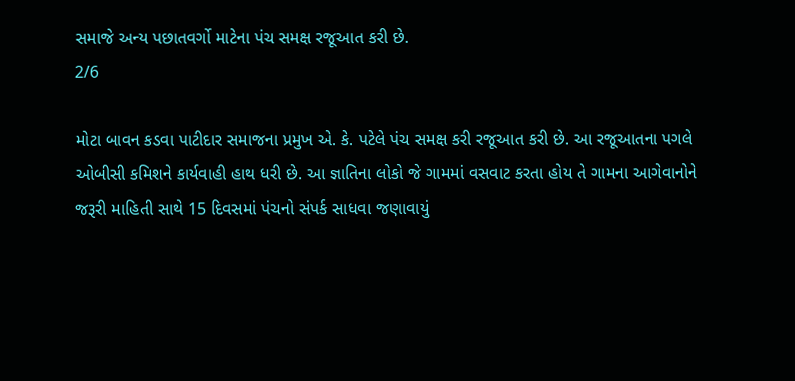સમાજે અન્ય પછાતવર્ગો માટેના પંચ સમક્ષ રજૂઆત કરી છે.
2/6

મોટા બાવન કડવા પાટીદાર સમાજના પ્રમુખ એ. કે. પટેલે પંચ સમક્ષ કરી રજૂઆત કરી છે. આ રજૂઆતના પગલે ઓબીસી કમિશને કાર્યવાહી હાથ ધરી છે. આ જ્ઞાતિના લોકો જે ગામમાં વસવાટ કરતા હોય તે ગામના આગેવાનોને જરૂરી માહિતી સાથે 15 દિવસમાં પંચનો સંપર્ક સાધવા જણાવાયું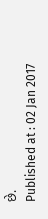છે.
Published at : 02 Jan 2017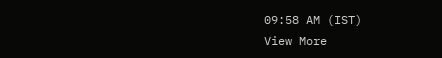09:58 AM (IST)
View More